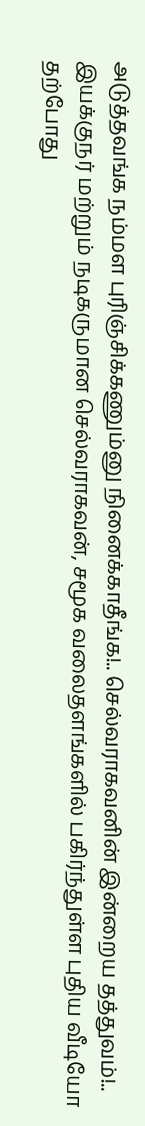அடுத்தவங்க நம்மள புரிஞ்சிக்கணும்னு நினைக்காதீங்க!.. செல்வராகவனின் இன்றைய தத்துவம்!..
இயக்குநர் மற்றும் நடிகருமான செல்வராகவன், சமூக வலைதளங்களில் பகிர்ந்துள்ள புதிய வீடியோ தற்போது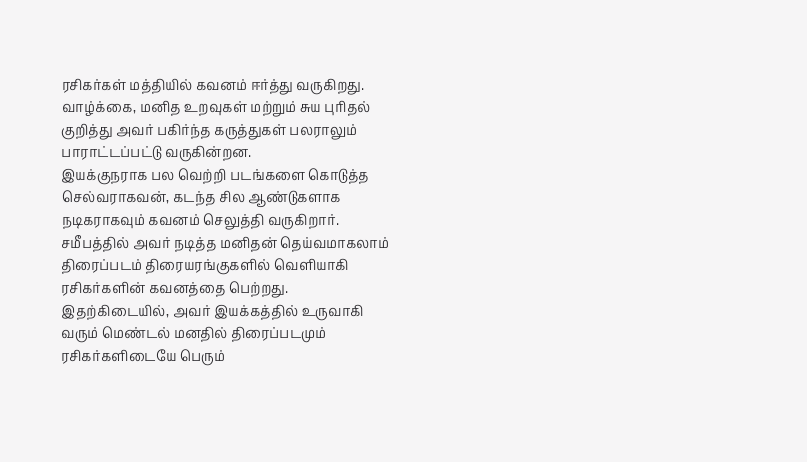ரசிகர்கள் மத்தியில் கவனம் ஈர்த்து வருகிறது. வாழ்க்கை, மனித உறவுகள் மற்றும் சுய புரிதல் குறித்து அவர் பகிர்ந்த கருத்துகள் பலராலும் பாராட்டப்பட்டு வருகின்றன.
இயக்குநராக பல வெற்றி படங்களை கொடுத்த செல்வராகவன், கடந்த சில ஆண்டுகளாக நடிகராகவும் கவனம் செலுத்தி வருகிறார். சமீபத்தில் அவர் நடித்த மனிதன் தெய்வமாகலாம் திரைப்படம் திரையரங்குகளில் வெளியாகி ரசிகர்களின் கவனத்தை பெற்றது.
இதற்கிடையில், அவர் இயக்கத்தில் உருவாகி வரும் மெண்டல் மனதில் திரைப்படமும் ரசிகர்களிடையே பெரும்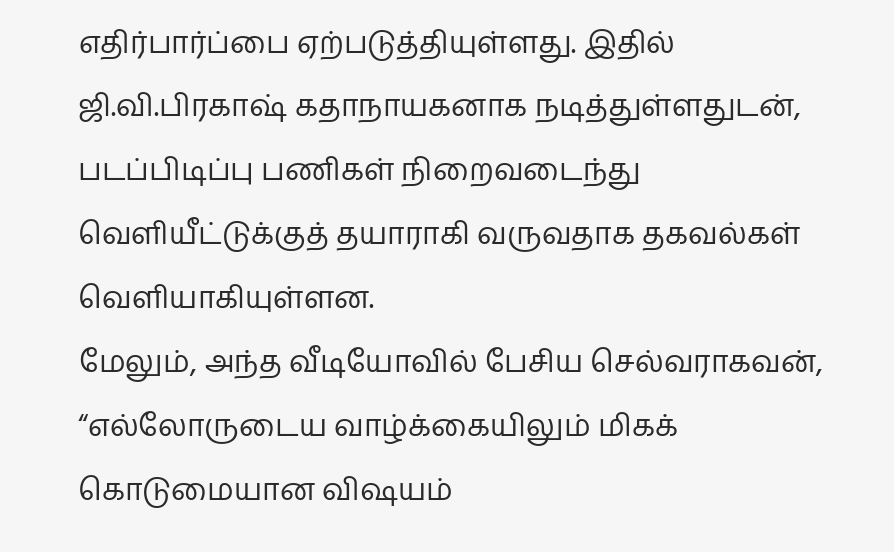எதிர்பார்ப்பை ஏற்படுத்தியுள்ளது. இதில் ஜி.வி.பிரகாஷ் கதாநாயகனாக நடித்துள்ளதுடன், படப்பிடிப்பு பணிகள் நிறைவடைந்து வெளியீட்டுக்குத் தயாராகி வருவதாக தகவல்கள் வெளியாகியுள்ளன.
மேலும், அந்த வீடியோவில் பேசிய செல்வராகவன், “எல்லோருடைய வாழ்க்கையிலும் மிகக் கொடுமையான விஷயம்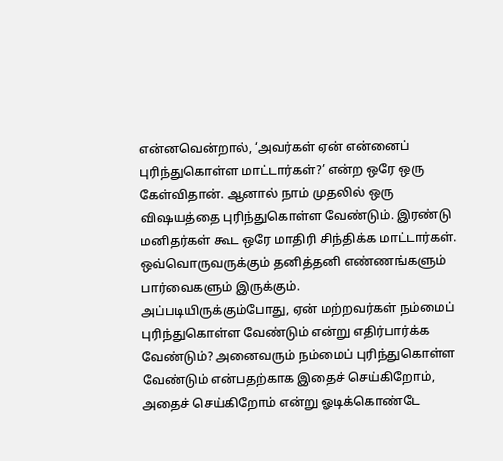என்னவென்றால், ‘அவர்கள் ஏன் என்னைப் புரிந்துகொள்ள மாட்டார்கள்?’ என்ற ஒரே ஒரு கேள்விதான். ஆனால் நாம் முதலில் ஒரு விஷயத்தை புரிந்துகொள்ள வேண்டும். இரண்டு மனிதர்கள் கூட ஒரே மாதிரி சிந்திக்க மாட்டார்கள். ஒவ்வொருவருக்கும் தனித்தனி எண்ணங்களும் பார்வைகளும் இருக்கும்.
அப்படியிருக்கும்போது, ஏன் மற்றவர்கள் நம்மைப் புரிந்துகொள்ள வேண்டும் என்று எதிர்பார்க்க வேண்டும்? அனைவரும் நம்மைப் புரிந்துகொள்ள வேண்டும் என்பதற்காக இதைச் செய்கிறோம், அதைச் செய்கிறோம் என்று ஓடிக்கொண்டே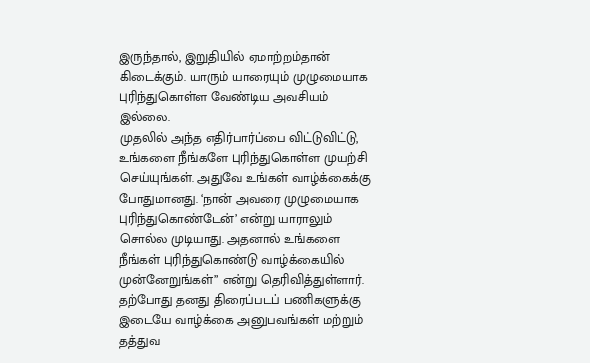இருந்தால், இறுதியில் ஏமாற்றம்தான் கிடைக்கும். யாரும் யாரையும் முழுமையாக புரிந்துகொள்ள வேண்டிய அவசியம் இல்லை.
முதலில் அந்த எதிர்பார்ப்பை விட்டுவிட்டு, உங்களை நீங்களே புரிந்துகொள்ள முயற்சி செய்யுங்கள். அதுவே உங்கள் வாழ்க்கைக்கு போதுமானது. ‘நான் அவரை முழுமையாக புரிந்துகொண்டேன்’ என்று யாராலும் சொல்ல முடியாது. அதனால் உங்களை நீங்கள் புரிந்துகொண்டு வாழ்க்கையில் முன்னேறுங்கள்” என்று தெரிவித்துள்ளார்.
தற்போது தனது திரைப்படப் பணிகளுக்கு இடையே வாழ்க்கை அனுபவங்கள் மற்றும் தத்துவ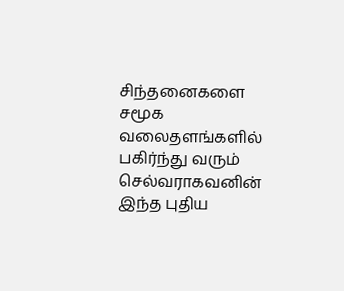சிந்தனைகளை சமூக வலைதளங்களில் பகிர்ந்து வரும் செல்வராகவனின் இந்த புதிய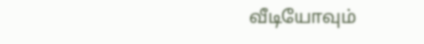வீடியோவும்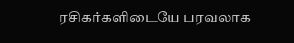ரசிகர்களிடையே பரவலாக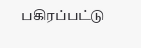பகிரப்பட்டு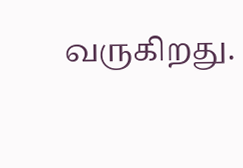வருகிறது.